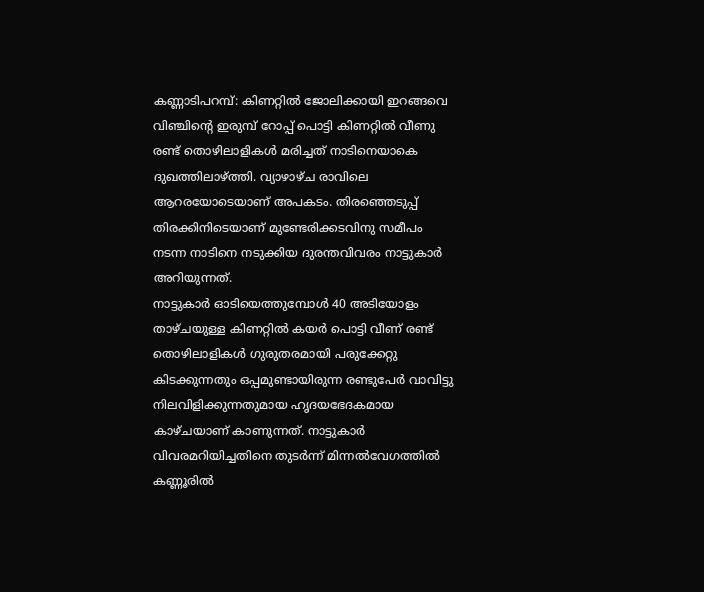കണ്ണാടിപറമ്പ്: കിണറ്റിൽ ജോലിക്കായി ഇറങ്ങവെ വിഞ്ചിന്റെ ഇരുമ്പ് റോപ്പ് പൊട്ടി കിണറ്റിൽ വീണു രണ്ട് തൊഴിലാളികൾ മരിച്ചത് നാടിനെയാകെ ദുഖത്തിലാഴ്ത്തി. വ്യാഴാഴ്ച രാവിലെ ആറരയോടെയാണ് അപകടം. തിരഞ്ഞെടുപ്പ് തിരക്കിനിടെയാണ് മുണ്ടേരിക്കടവിനു സമീപം നടന്ന നാടിനെ നടുക്കിയ ദുരന്തവിവരം നാട്ടുകാർ അറിയുന്നത്.
നാട്ടുകാർ ഓടിയെത്തുമ്പോൾ 40 അടിയോളം താഴ്ചയുള്ള കിണറ്റിൽ കയർ പൊട്ടി വീണ് രണ്ട് തൊഴിലാളികൾ ഗുരുതരമായി പരുക്കേറ്റു കിടക്കുന്നതും ഒപ്പമുണ്ടായിരുന്ന രണ്ടുപേർ വാവിട്ടു നിലവിളിക്കുന്നതുമായ ഹൃദയഭേദകമായ കാഴ്ചയാണ് കാണുന്നത്. നാട്ടുകാർ വിവരമറിയിച്ചതിനെ തുടർന്ന് മിന്നൽവേഗത്തിൽ കണ്ണൂരിൽ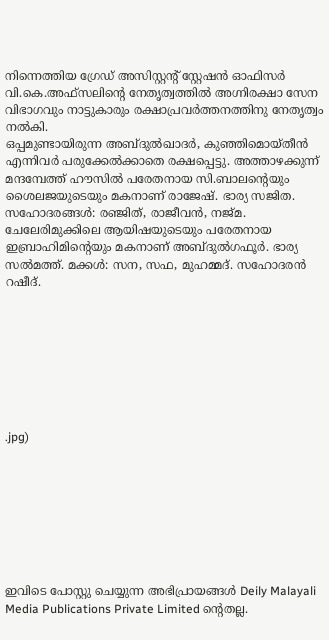നിന്നെത്തിയ ഗ്രേഡ് അസിസ്റ്റന്റ് സ്റ്റേഷൻ ഓഫിസർ വി.കെ.അഫ്സലിന്റെ നേതൃത്വത്തിൽ അഗ്നിരക്ഷാ സേന വിഭാഗവും നാട്ടുകാരും രക്ഷാപ്രവർത്തനത്തിനു നേതൃത്വം നൽകി.
ഒപ്പമുണ്ടായിരുന്ന അബ്ദുൽഖാദർ, കുഞ്ഞിമൊയ്തീൻ എന്നിവർ പരുക്കേൽക്കാതെ രക്ഷപ്പെട്ടു. അത്താഴക്കുന്ന് മന്ദമ്പേത്ത് ഹൗസിൽ പരേതനായ സി.ബാലന്റെയും ശൈലജയുടെയും മകനാണ് രാജേഷ്. ഭാര്യ സജിത. സഹോദരങ്ങൾ: രഞ്ജിത്, രാജീവൻ, നജ്മ. ചേലേരിമുക്കിലെ ആയിഷയുടെയും പരേതനായ ഇബ്രാഹിമിന്റെയും മകനാണ് അബ്ദുൽഗഫൂർ. ഭാര്യ സൽമത്ത്. മക്കൾ: സന, സഫ, മുഹമ്മദ്. സഹോദരൻ റഷീദ്.








.jpg)








ഇവിടെ പോസ്റ്റു ചെയ്യുന്ന അഭിപ്രായങ്ങൾ Deily Malayali Media Publications Private Limited ന്റെതല്ല.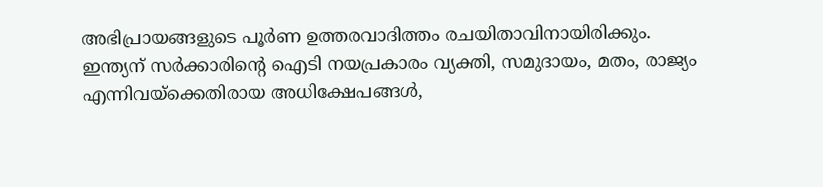അഭിപ്രായങ്ങളുടെ പൂർണ ഉത്തരവാദിത്തം രചയിതാവിനായിരിക്കും.
ഇന്ത്യന് സർക്കാരിന്റെ ഐടി നയപ്രകാരം വ്യക്തി, സമുദായം, മതം, രാജ്യം എന്നിവയ്ക്കെതിരായ അധിക്ഷേപങ്ങൾ,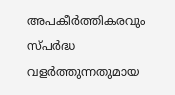അപകീർത്തികരവും സ്പർദ്ധ വളർത്തുന്നതുമായ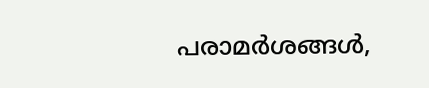പരാമർശങ്ങൾ,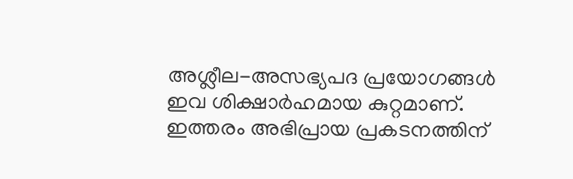അശ്ലീല-അസഭ്യപദ പ്രയോഗങ്ങൾ ഇവ ശിക്ഷാർഹമായ കുറ്റമാണ്. ഇത്തരം അഭിപ്രായ പ്രകടനത്തിന്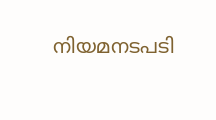നിയമനടപടി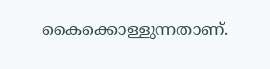കൈക്കൊള്ളുന്നതാണ്.